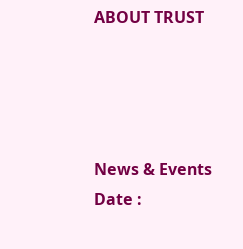ABOUT TRUST




News & Events
Date :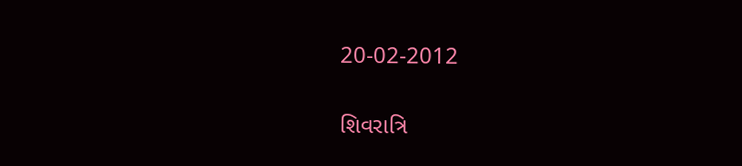20-02-2012

શિવરાત્રિ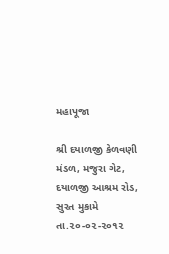મહાપૂજા

શ્રી દયાળજી કેળવણી મંડળ, મજુરા ગેટ, દયાળજી આશ્રમ રોડ, સુરત મુકામે તા.૨૦-૦૨-૨૦૧૨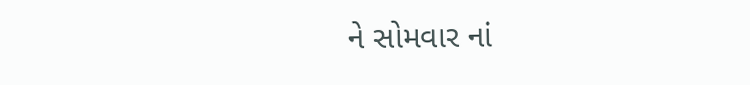ને સોમવાર નાં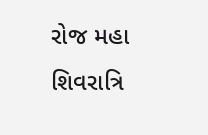રોજ મહા શિવરાત્રિ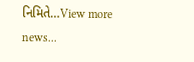નિમિતે…View more news...